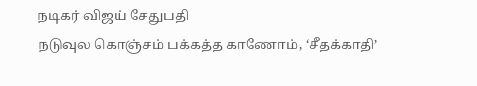நடிகர் விஜய் சேதுபதி
நடுவுல கொஞ்சம் பக்கத்த காணோம், ‘சீதக்காதி’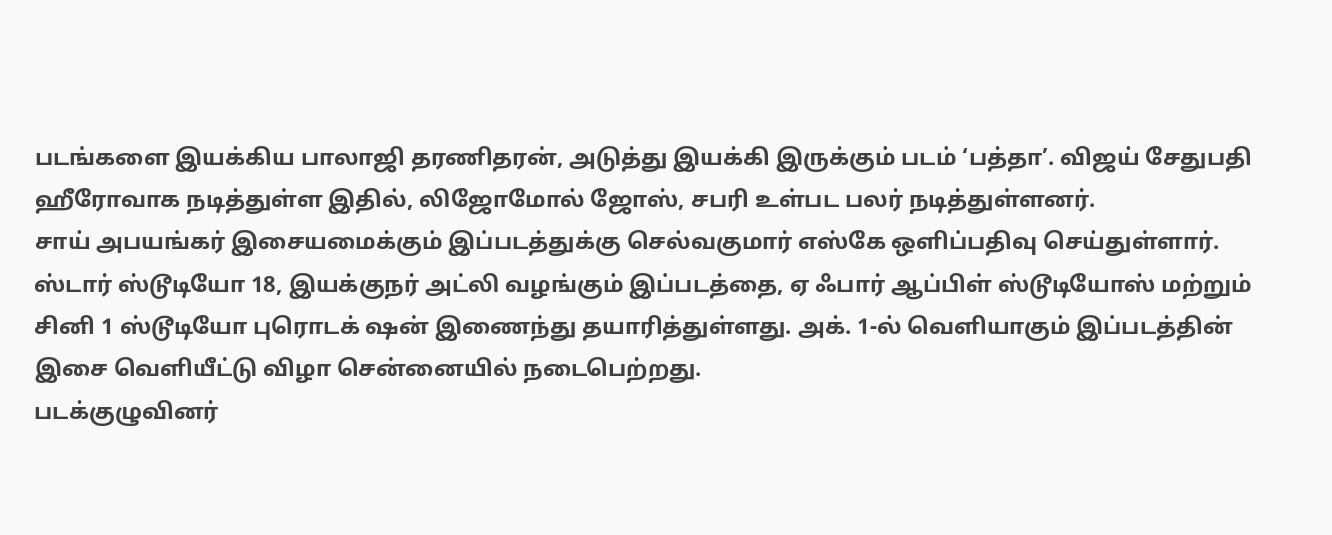படங்களை இயக்கிய பாலாஜி தரணிதரன், அடுத்து இயக்கி இருக்கும் படம் ‘பத்தா’. விஜய் சேதுபதி ஹீரோவாக நடித்துள்ள இதில், லிஜோமோல் ஜோஸ், சபரி உள்பட பலர் நடித்துள்ளனர்.
சாய் அபயங்கர் இசையமைக்கும் இப்படத்துக்கு செல்வகுமார் எஸ்கே ஒளிப்பதிவு செய்துள்ளார். ஸ்டார் ஸ்டூடியோ 18, இயக்குநர் அட்லி வழங்கும் இப்படத்தை, ஏ ஃபார் ஆப்பிள் ஸ்டூடியோஸ் மற்றும் சினி 1 ஸ்டூடியோ புரொடக் ஷன் இணைந்து தயாரித்துள்ளது. அக். 1-ல் வெளியாகும் இப்படத்தின் இசை வெளியீட்டு விழா சென்னையில் நடைபெற்றது.
படக்குழுவினர்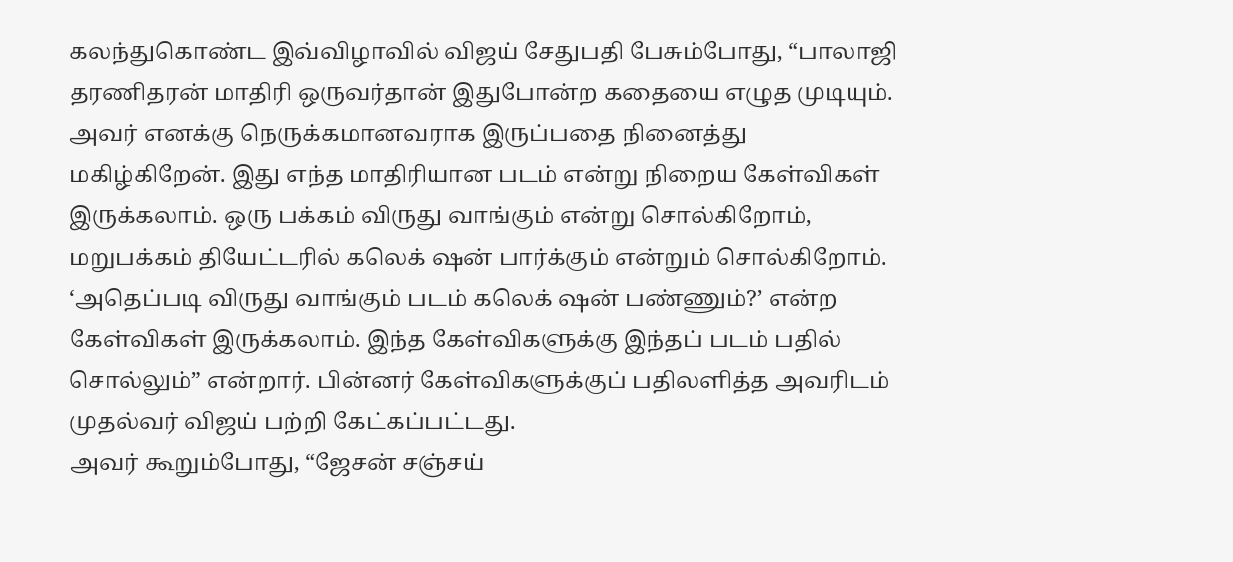கலந்துகொண்ட இவ்விழாவில் விஜய் சேதுபதி பேசும்போது, “பாலாஜி தரணிதரன் மாதிரி ஒருவர்தான் இதுபோன்ற கதையை எழுத முடியும். அவர் எனக்கு நெருக்கமானவராக இருப்பதை நினைத்து மகிழ்கிறேன். இது எந்த மாதிரியான படம் என்று நிறைய கேள்விகள் இருக்கலாம். ஒரு பக்கம் விருது வாங்கும் என்று சொல்கிறோம், மறுபக்கம் தியேட்டரில் கலெக் ஷன் பார்க்கும் என்றும் சொல்கிறோம்.
‘அதெப்படி விருது வாங்கும் படம் கலெக் ஷன் பண்ணும்?’ என்ற கேள்விகள் இருக்கலாம். இந்த கேள்விகளுக்கு இந்தப் படம் பதில் சொல்லும்” என்றார். பின்னர் கேள்விகளுக்குப் பதிலளித்த அவரிடம் முதல்வர் விஜய் பற்றி கேட்கப்பட்டது.
அவர் கூறும்போது, “ஜேசன் சஞ்சய்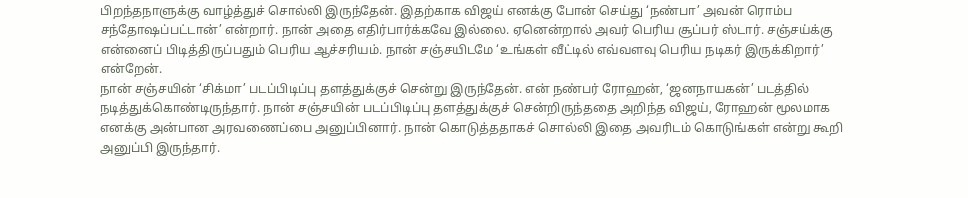பிறந்தநாளுக்கு வாழ்த்துச் சொல்லி இருந்தேன். இதற்காக விஜய் எனக்கு போன் செய்து ‘நண்பா’ அவன் ரொம்ப சந்தோஷப்பட்டான்’ என்றார். நான் அதை எதிர்பார்க்கவே இல்லை. ஏனென்றால் அவர் பெரிய சூப்பர் ஸ்டார். சஞ்சய்க்கு என்னைப் பிடித்திருப்பதும் பெரிய ஆச்சரியம். நான் சஞ்சயிடமே ‘உங்கள் வீட்டில் எவ்வளவு பெரிய நடிகர் இருக்கிறார்’ என்றேன்.
நான் சஞ்சயின் ‘சிக்மா’ படப்பிடிப்பு தளத்துக்குச் சென்று இருந்தேன். என் நண்பர் ரோஹன், ‘ஜனநாயகன்’ படத்தில் நடித்துக்கொண்டிருந்தார். நான் சஞ்சயின் படப்பிடிப்பு தளத்துக்குச் சென்றிருந்ததை அறிந்த விஜய், ரோஹன் மூலமாக எனக்கு அன்பான அரவணைப்பை அனுப்பினார். நான் கொடுத்ததாகச் சொல்லி இதை அவரிடம் கொடுங்கள் என்று கூறி அனுப்பி இருந்தார்.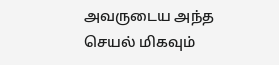அவருடைய அந்த செயல் மிகவும்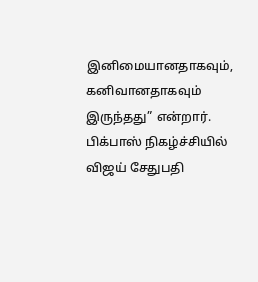இனிமையானதாகவும், கனிவானதாகவும் இருந்தது” என்றார்.
பிக்பாஸ் நிகழ்ச்சியில் விஜய் சேதுபதி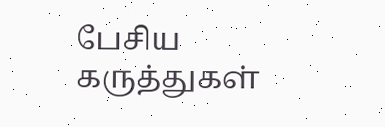பேசிய கருத்துகள்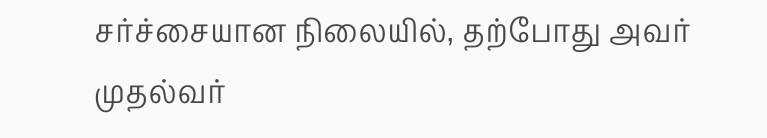சர்ச்சையான நிலையில், தற்போது அவர் முதல்வர்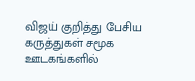விஜய் குறித்து பேசிய கருத்துகள் சமூக ஊடகங்களில்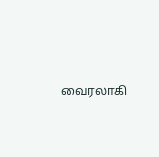வைரலாகி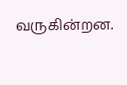வருகின்றன.